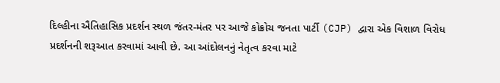દિલ્હીના ઐતિહાસિક પ્રદર્શન સ્થળ જંતર-મંતર પર આજે કોક્રોચ જનતા પાર્ટી (CJP) દ્વારા એક વિશાળ વિરોધ પ્રદર્શનની શરૂઆત કરવામાં આવી છે. આ આંદોલનનું નેતૃત્વ કરવા માટે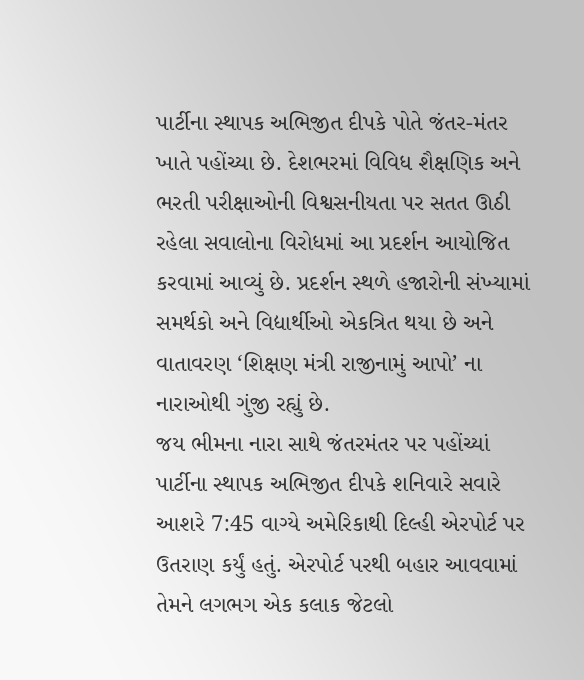પાર્ટીના સ્થાપક અભિજીત દીપકે પોતે જંતર-મંતર ખાતે પહોંચ્યા છે. દેશભરમાં વિવિધ શૈક્ષણિક અને ભરતી પરીક્ષાઓની વિશ્વસનીયતા પર સતત ઊઠી રહેલા સવાલોના વિરોધમાં આ પ્રદર્શન આયોજિત કરવામાં આવ્યું છે. પ્રદર્શન સ્થળે હજારોની સંખ્યામાં સમર્થકો અને વિદ્યાર્થીઓ એકત્રિત થયા છે અને વાતાવરણ ‘શિક્ષણ મંત્રી રાજીનામું આપો’ ના નારાઓથી ગુંજી રહ્યું છે.
જય ભીમના નારા સાથે જંતરમંતર પર પહોંચ્યાં
પાર્ટીના સ્થાપક અભિજીત દીપકે શનિવારે સવારે આશરે 7:45 વાગ્યે અમેરિકાથી દિલ્હી એરપોર્ટ પર ઉતરાણ કર્યું હતું. એરપોર્ટ પરથી બહાર આવવામાં તેમને લગભગ એક કલાક જેટલો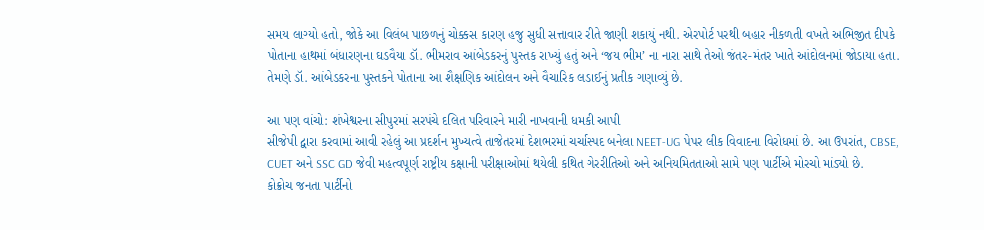સમય લાગ્યો હતો, જોકે આ વિલંબ પાછળનું ચોક્કસ કારણ હજુ સુધી સત્તાવાર રીતે જાણી શકાયું નથી. એરપોર્ટ પરથી બહાર નીકળતી વખતે અભિજીત દીપકે પોતાના હાથમાં બંધારણના ઘડવૈયા ડૉ. ભીમરાવ આંબેડકરનું પુસ્તક રાખ્યું હતું અને ‘જય ભીમ’ ના નારા સાથે તેઓ જંતર-મંતર ખાતે આંદોલનમાં જોડાયા હતા. તેમણે ડૉ. આંબેડકરના પુસ્તકને પોતાના આ શૈક્ષણિક આંદોલન અને વૈચારિક લડાઈનું પ્રતીક ગણાવ્યું છે.

આ પણ વાંચો: શંખેશ્વરના સીપુરમાં સરપંચે દલિત પરિવારને મારી નાખવાની ધમકી આપી
સીજેપી દ્વારા કરવામાં આવી રહેલું આ પ્રદર્શન મુખ્યત્વે તાજેતરમાં દેશભરમાં ચર્ચાસ્પદ બનેલા NEET-UG પેપર લીક વિવાદના વિરોધમાં છે. આ ઉપરાંત, CBSE, CUET અને SSC GD જેવી મહત્વપૂર્ણ રાષ્ટ્રીય કક્ષાની પરીક્ષાઓમાં થયેલી કથિત ગેરરીતિઓ અને અનિયમિતતાઓ સામે પણ પાર્ટીએ મોરચો માંડ્યો છે.
કોક્રોચ જનતા પાર્ટીનો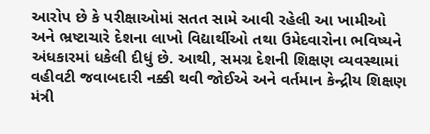આરોપ છે કે પરીક્ષાઓમાં સતત સામે આવી રહેલી આ ખામીઓ અને ભ્રષ્ટાચારે દેશના લાખો વિદ્યાર્થીઓ તથા ઉમેદવારોના ભવિષ્યને અંધકારમાં ધકેલી દીધું છે. આથી, સમગ્ર દેશની શિક્ષણ વ્યવસ્થામાં વહીવટી જવાબદારી નક્કી થવી જોઈએ અને વર્તમાન કેન્દ્રીય શિક્ષણ મંત્રી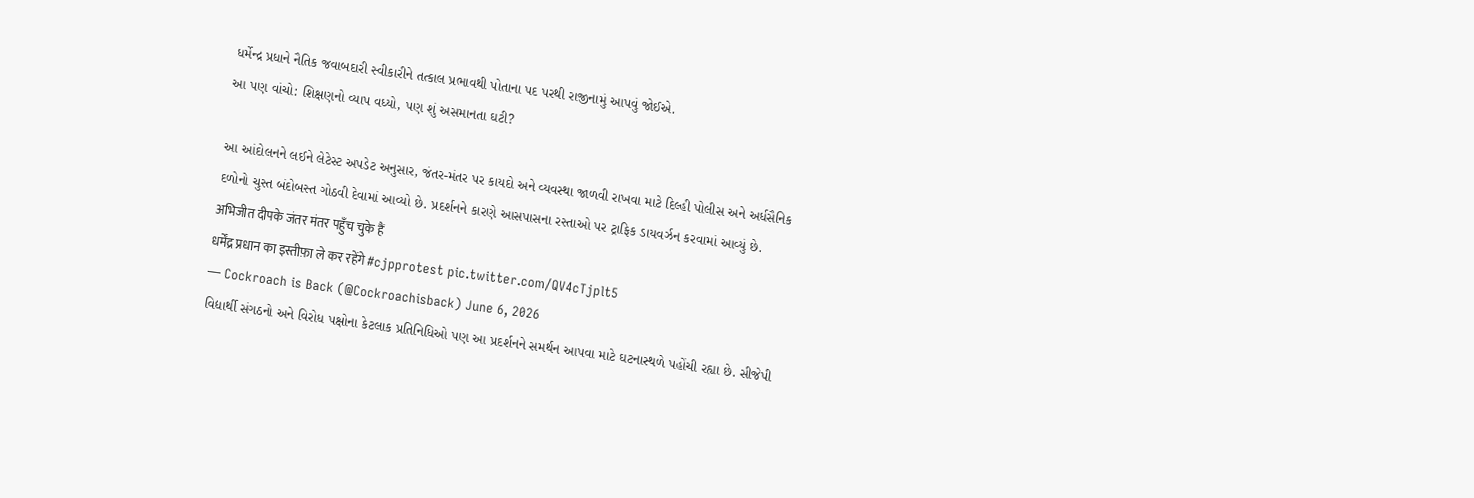ધર્મેન્દ્ર પ્રધાને નૈતિક જવાબદારી સ્વીકારીને તત્કાલ પ્રભાવથી પોતાના પદ પરથી રાજીનામું આપવું જોઈએ.
આ પણ વાંચો: શિક્ષણનો વ્યાપ વધ્યો, પણ શું અસમાનતા ઘટી?

આ આંદોલનને લઈને લેટેસ્ટ અપડેટ અનુસાર, જંતર-મંતર પર કાયદો અને વ્યવસ્થા જાળવી રાખવા માટે દિલ્હી પોલીસ અને અર્ધસૈનિક દળોનો ચુસ્ત બંદોબસ્ત ગોઠવી દેવામાં આવ્યો છે. પ્રદર્શનને કારણે આસપાસના રસ્તાઓ પર ટ્રાફિક ડાયવર્ઝન કરવામાં આવ્યું છે.
अभिजीत दीपके जंतर मंतर पहुँच चुके हैं
धर्मेंद्र प्रधान का इस्तीफ़ा ले कर रहेंगे #cjpprotest pic.twitter.com/QV4cTjplt5
— Cockroach is Back (@Cockroachisback) June 6, 2026
વિદ્યાર્થી સંગઠનો અને વિરોધ પક્ષોના કેટલાક પ્રતિનિધિઓ પણ આ પ્રદર્શનને સમર્થન આપવા માટે ઘટનાસ્થળે પહોંચી રહ્યા છે. સીજેપી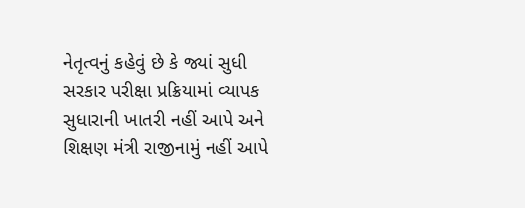નેતૃત્વનું કહેવું છે કે જ્યાં સુધી સરકાર પરીક્ષા પ્રક્રિયામાં વ્યાપક સુધારાની ખાતરી નહીં આપે અને શિક્ષણ મંત્રી રાજીનામું નહીં આપે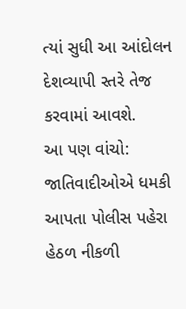ત્યાં સુધી આ આંદોલન દેશવ્યાપી સ્તરે તેજ કરવામાં આવશે.
આ પણ વાંચો: જાતિવાદીઓએ ધમકી આપતા પોલીસ પહેરા હેઠળ નીકળી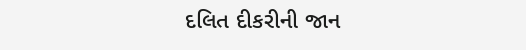દલિત દીકરીની જાન